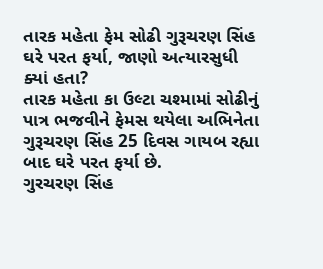તારક મહેતા ફેમ સોઢી ગુરૂચરણ સિંહ ઘરે પરત ફર્યા, જાણો અત્યારસુધી ક્યાં હતા?
તારક મહેતા કા ઉલ્ટા ચશ્મામાં સોઢીનું પાત્ર ભજવીને ફેમસ થયેલા અભિનેતા ગુરૂચરણ સિંહ 25 દિવસ ગાયબ રહ્યા બાદ ઘરે પરત ફર્યા છે.
ગુરચરણ સિંહ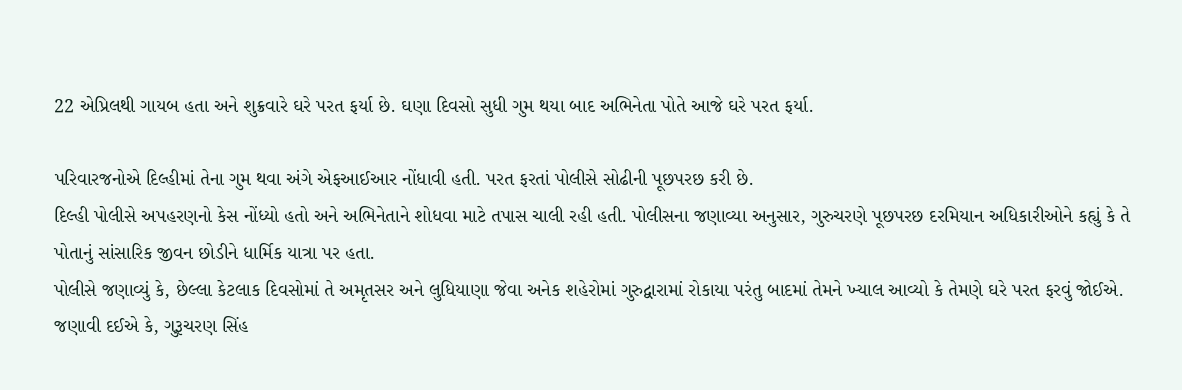22 એપ્રિલથી ગાયબ હતા અને શુક્રવારે ઘરે પરત ફર્યા છે. ઘણા દિવસો સુધી ગુમ થયા બાદ અભિનેતા પોતે આજે ઘરે પરત ફર્યા.

પરિવારજનોએ દિલ્હીમાં તેના ગુમ થવા અંગે એફઆઈઆર નોંધાવી હતી. પરત ફરતાં પોલીસે સોઢીની પૂછપરછ કરી છે.
દિલ્હી પોલીસે અપહરણનો કેસ નોંધ્યો હતો અને અભિનેતાને શોધવા માટે તપાસ ચાલી રહી હતી. પોલીસના જણાવ્યા અનુસાર, ગુરુચરણે પૂછપરછ દરમિયાન અધિકારીઓને કહ્યું કે તે પોતાનું સાંસારિક જીવન છોડીને ધાર્મિક યાત્રા પર હતા.
પોલીસે જણાવ્યું કે, છેલ્લા કેટલાક દિવસોમાં તે અમૃતસર અને લુધિયાણા જેવા અનેક શહેરોમાં ગુરુદ્વારામાં રોકાયા પરંતુ બાદમાં તેમને ખ્યાલ આવ્યો કે તેમણે ઘરે પરત ફરવું જોઈએ.
જણાવી દઈએ કે, ગુરૂચરણ સિંહ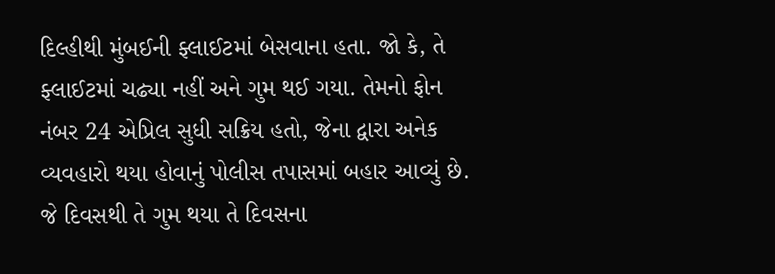દિલ્હીથી મુંબઈની ફ્લાઈટમાં બેસવાના હતા. જો કે, તે ફ્લાઈટમાં ચઢ્યા નહીં અને ગુમ થઈ ગયા. તેમનો ફોન નંબર 24 એપ્રિલ સુધી સક્રિય હતો, જેના દ્વારા અનેક વ્યવહારો થયા હોવાનું પોલીસ તપાસમાં બહાર આવ્યું છે.
જે દિવસથી તે ગુમ થયા તે દિવસના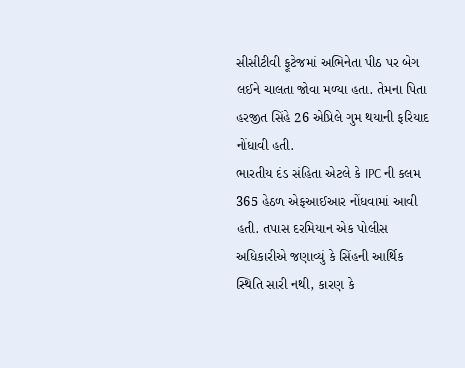સીસીટીવી ફૂટેજમાં અભિનેતા પીઠ પર બેગ લઈને ચાલતા જોવા મળ્યા હતા. તેમના પિતા હરજીત સિંહે 26 એપ્રિલે ગુમ થયાની ફરિયાદ નોંધાવી હતી.
ભારતીય દંડ સંહિતા એટલે કે IPC ની કલમ 365 હેઠળ એફઆઈઆર નોંધવામાં આવી હતી. તપાસ દરમિયાન એક પોલીસ અધિકારીએ જણાવ્યું કે સિંહની આર્થિક સ્થિતિ સારી નથી, કારણ કે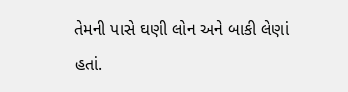તેમની પાસે ઘણી લોન અને બાકી લેણાં હતાં.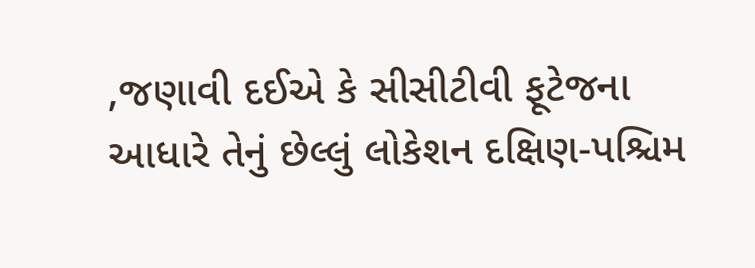,જણાવી દઈએ કે સીસીટીવી ફૂટેજના આધારે તેનું છેલ્લું લોકેશન દક્ષિણ-પશ્ચિમ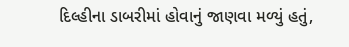દિલ્હીના ડાબરીમાં હોવાનું જાણવા મળ્યું હતું,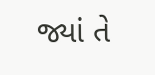જ્યાં તે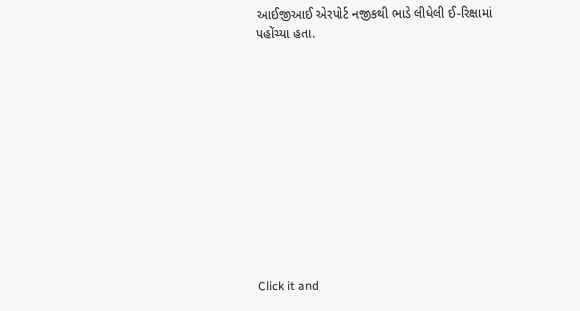આઈજીઆઈ એરપોર્ટ નજીકથી ભાડે લીધેલી ઈ-રિક્ષામાં પહોંચ્યા હતા.












Click it and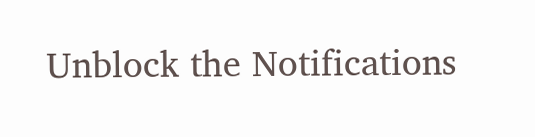Unblock the Notifications